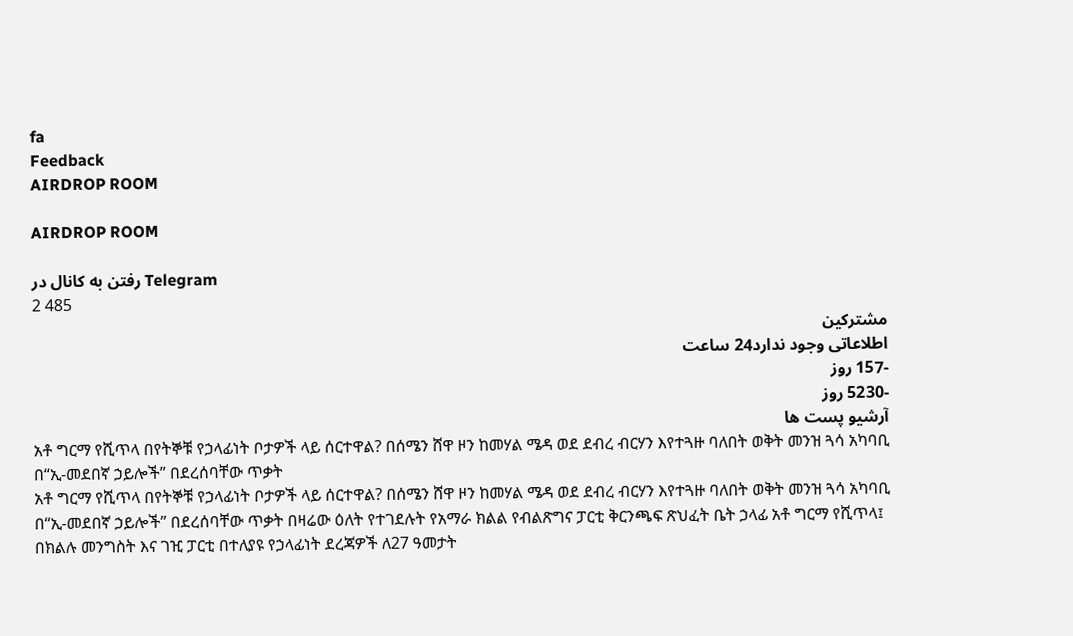fa
Feedback
AIRDROP ROOM

AIRDROP ROOM

رفتن به کانال در Telegram
2 485
مشترکین
اطلاعاتی وجود ندارد24 ساعت
-157 روز
-5230 روز
آرشیو پست ها
አቶ ግርማ የሺጥላ በየትኞቹ የኃላፊነት ቦታዎች ላይ ሰርተዋል? በሰሜን ሸዋ ዞን ከመሃል ሜዳ ወደ ደብረ ብርሃን እየተጓዙ ባለበት ወቅት መንዝ ጓሳ አካባቢ በ“ኢ-መደበኛ ኃይሎች” በደረሰባቸው ጥቃት
አቶ ግርማ የሺጥላ በየትኞቹ የኃላፊነት ቦታዎች ላይ ሰርተዋል? በሰሜን ሸዋ ዞን ከመሃል ሜዳ ወደ ደብረ ብርሃን እየተጓዙ ባለበት ወቅት መንዝ ጓሳ አካባቢ በ“ኢ-መደበኛ ኃይሎች” በደረሰባቸው ጥቃት በዛሬው ዕለት የተገደሉት የአማራ ክልል የብልጽግና ፓርቲ ቅርንጫፍ ጽህፈት ቤት ኃላፊ አቶ ግርማ የሺጥላ፤ በክልሉ መንግስት እና ገዢ ፓርቲ በተለያዩ የኃላፊነት ደረጃዎች ለ27 ዓመታት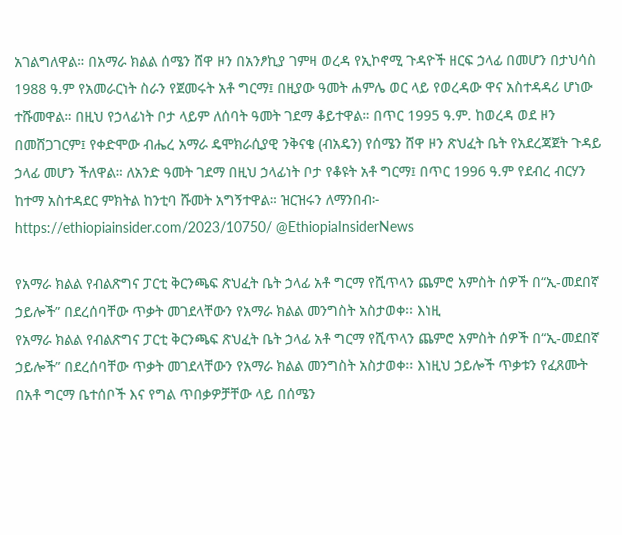አገልግለዋል። በአማራ ክልል ሰሜን ሸዋ ዞን በአንፆኪያ ገምዛ ወረዳ የኢኮኖሚ ጉዳዮች ዘርፍ ኃላፊ በመሆን በታህሳስ 1988 ዓ.ም የአመራርነት ስራን የጀመሩት አቶ ግርማ፤ በዚያው ዓመት ሐምሌ ወር ላይ የወረዳው ዋና አስተዳዳሪ ሆነው ተሹመዋል። በዚህ የኃላፊነት ቦታ ላይም ለሰባት ዓመት ገደማ ቆይተዋል። በጥር 1995 ዓ.ም. ከወረዳ ወደ ዞን በመሸጋገርም፤ የቀድሞው ብሔረ አማራ ዴሞክራሲያዊ ንቅናቄ (ብአዴን) የሰሜን ሸዋ ዞን ጽህፈት ቤት የአደረጃጀት ጉዳይ ኃላፊ መሆን ችለዋል። ለአንድ ዓመት ገደማ በዚህ ኃላፊነት ቦታ የቆዩት አቶ ግርማ፤ በጥር 1996 ዓ.ም የደብረ ብርሃን ከተማ አስተዳደር ምክትል ከንቲባ ሹመት አግኝተዋል። ዝርዝሩን ለማንበብ፦ https://ethiopiainsider.com/2023/10750/ @EthiopiaInsiderNews

የአማራ ክልል የብልጽግና ፓርቲ ቅርንጫፍ ጽህፈት ቤት ኃላፊ አቶ ግርማ የሺጥላን ጨምሮ አምስት ሰዎች በ“ኢ-መደበኛ ኃይሎች” በደረሰባቸው ጥቃት መገደላቸውን የአማራ ክልል መንግስት አስታወቀ፡፡ እነዚ
የአማራ ክልል የብልጽግና ፓርቲ ቅርንጫፍ ጽህፈት ቤት ኃላፊ አቶ ግርማ የሺጥላን ጨምሮ አምስት ሰዎች በ“ኢ-መደበኛ ኃይሎች” በደረሰባቸው ጥቃት መገደላቸውን የአማራ ክልል መንግስት አስታወቀ፡፡ እነዚህ ኃይሎች ጥቃቱን የፈጸሙት በአቶ ግርማ ቤተሰቦች እና የግል ጥበቃዎቻቸው ላይ በሰሜን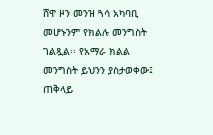ሸዋ ዞን መንዝ ጓሳ አካባቢ መሆኑንም የክልሉ መንግስት ገልጿል፡፡ የአማራ ክልል መንግስት ይህንን ያስታወቀው፤ ጠቅላይ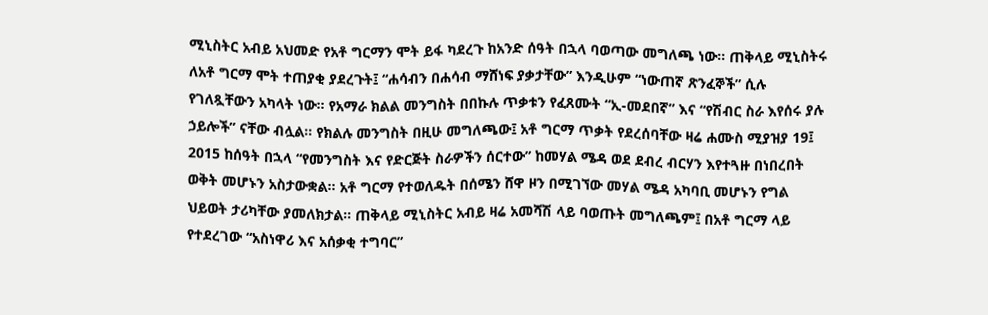ሚኒስትር አብይ አህመድ የአቶ ግርማን ሞት ይፋ ካደረጉ ከአንድ ሰዓት በኋላ ባወጣው መግለጫ ነው። ጠቅላይ ሚኒስትሩ ለአቶ ግርማ ሞት ተጠያቂ ያደረጉት፤ “ሐሳብን በሐሳብ ማሸነፍ ያቃታቸው” እንዲሁም “ነውጠኛ ጽንፈኞች” ሲሉ የገለጿቸውን አካላት ነው። የአማራ ክልል መንግስት በበኩሉ ጥቃቱን የፈጸሙት “ኢ-መደበኛ” እና “የሽብር ስራ እየሰሩ ያሉ ኃይሎች” ናቸው ብሏል። የክልሉ መንግስት በዚሁ መግለጫው፤ አቶ ግርማ ጥቃት የደረሰባቸው ዛሬ ሐሙስ ሚያዝያ 19፤ 2015 ከሰዓት በኋላ “የመንግስት እና የድርጅት ስራዎችን ሰርተው” ከመሃል ሜዳ ወደ ደብረ ብርሃን እየተጓዙ በነበረበት ወቅት መሆኑን አስታውቋል። አቶ ግርማ የተወለዱት በሰሜን ሸዋ ዞን በሚገኘው መሃል ሜዳ አካባቢ መሆኑን የግል ህይወት ታሪካቸው ያመለክታል። ጠቅላይ ሚኒስትር አብይ ዛሬ አመሻሽ ላይ ባወጡት መግለጫም፤ በአቶ ግርማ ላይ የተደረገው “አስነዋሪ እና አሰቃቂ ተግባር”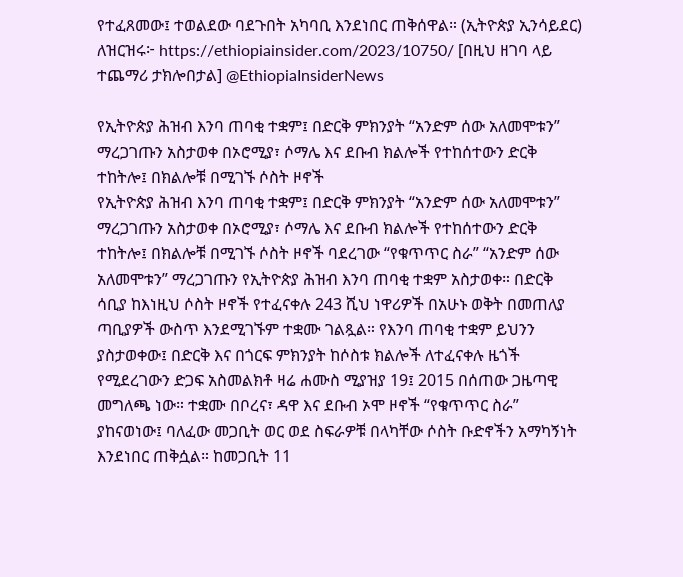የተፈጸመው፤ ተወልደው ባደጉበት አካባቢ እንደነበር ጠቅሰዋል። (ኢትዮጵያ ኢንሳይደር) ለዝርዝሩ፦ https://ethiopiainsider.com/2023/10750/ [በዚህ ዘገባ ላይ ተጨማሪ ታክሎበታል] @EthiopiaInsiderNews

የኢትዮጵያ ሕዝብ እንባ ጠባቂ ተቋም፤ በድርቅ ምክንያት “አንድም ሰው አለመሞቱን” ማረጋገጡን አስታወቀ በኦሮሚያ፣ ሶማሌ እና ደቡብ ክልሎች የተከሰተውን ድርቅ ተከትሎ፤ በክልሎቹ በሚገኙ ሶስት ዞኖች
የኢትዮጵያ ሕዝብ እንባ ጠባቂ ተቋም፤ በድርቅ ምክንያት “አንድም ሰው አለመሞቱን” ማረጋገጡን አስታወቀ በኦሮሚያ፣ ሶማሌ እና ደቡብ ክልሎች የተከሰተውን ድርቅ ተከትሎ፤ በክልሎቹ በሚገኙ ሶስት ዞኖች ባደረገው “የቁጥጥር ስራ” “አንድም ሰው አለመሞቱን” ማረጋገጡን የኢትዮጵያ ሕዝብ እንባ ጠባቂ ተቋም አስታወቀ። በድርቅ ሳቢያ ከእነዚህ ሶስት ዞኖች የተፈናቀሉ 243 ሺህ ነዋሪዎች በአሁኑ ወቅት በመጠለያ ጣቢያዎች ውስጥ እንደሚገኙም ተቋሙ ገልጿል። የእንባ ጠባቂ ተቋም ይህንን ያስታወቀው፤ በድርቅ እና በጎርፍ ምክንያት ከሶስቱ ክልሎች ለተፈናቀሉ ዜጎች የሚደረገውን ድጋፍ አስመልክቶ ዛሬ ሐሙስ ሚያዝያ 19፤ 2015 በሰጠው ጋዜጣዊ መግለጫ ነው። ተቋሙ በቦረና፣ ዳዋ እና ደቡብ ኦሞ ዞኖች “የቁጥጥር ስራ” ያከናወነው፤ ባለፈው መጋቢት ወር ወደ ስፍራዎቹ በላካቸው ሶስት ቡድኖችን አማካኝነት እንደነበር ጠቅሷል። ከመጋቢት 11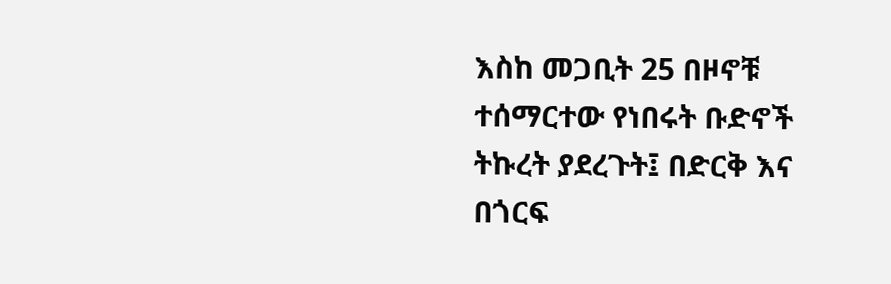እስከ መጋቢት 25 በዞኖቹ ተሰማርተው የነበሩት ቡድኖች ትኩረት ያደረጉት፤ በድርቅ እና በጎርፍ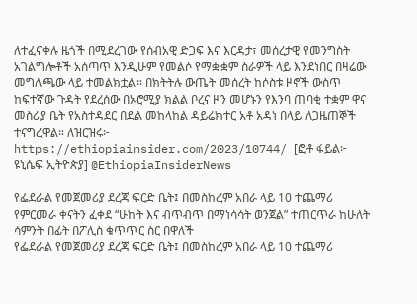ለተፈናቀሉ ዜጎች በሚደረገው የሰብአዊ ድጋፍ እና እርዳታ፣ መሰረታዊ የመንግስት አገልግሎቶች አሰጣጥ እንዲሁም የመልሶ የማቋቋም ስራዎች ላይ እንደነበር በዛሬው መግለጫው ላይ ተመልክቷል። በክትትሉ ውጤት መሰረት ከሶስቱ ዞኖች ውስጥ ከፍተኛው ጉዳት የደረሰው በኦሮሚያ ክልል ቦረና ዞን መሆኑን የእንባ ጠባቂ ተቋም ዋና መስሪያ ቤት የአስተዳደር በደል መከላከል ዳይሬክተር አቶ አዳነ በላይ ለጋዜጠኞች ተናግረዋል። ለዝርዝሩ፦ https://ethiopiainsider.com/2023/10744/ [ፎቶ ፋይል፦ ዩኒሴፍ ኢትዮጵያ] @EthiopiaInsiderNews

የፌደራል የመጀመሪያ ደረጃ ፍርድ ቤት፤ በመስከረም አበራ ላይ 10 ተጨማሪ የምርመራ ቀናትን ፈቀደ “ሁከት እና ብጥብጥ በማነሳሳት ወንጀል” ተጠርጥራ ከሁለት ሳምንት በፊት በፖሊስ ቁጥጥር ስር በዋለች
የፌደራል የመጀመሪያ ደረጃ ፍርድ ቤት፤ በመስከረም አበራ ላይ 10 ተጨማሪ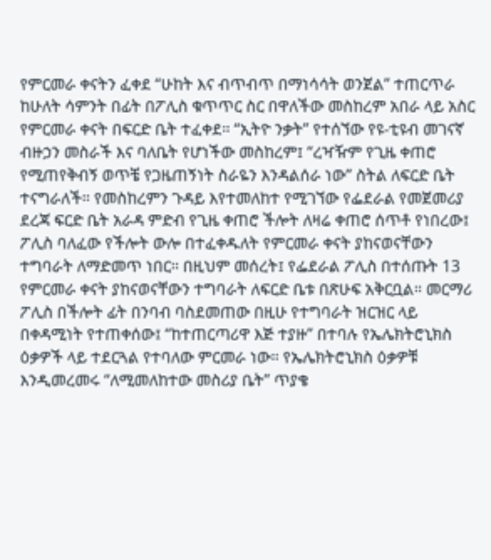የምርመራ ቀናትን ፈቀደ “ሁከት እና ብጥብጥ በማነሳሳት ወንጀል” ተጠርጥራ ከሁለት ሳምንት በፊት በፖሊስ ቁጥጥር ስር በዋለችው መስከረም አበራ ላይ አስር የምርመራ ቀናት በፍርድ ቤት ተፈቀደ። “ኢትዮ ንቃት” የተሰኘው የዩ-ቲዩብ መገናኛ ብዙኃን መስራች እና ባለቤት የሆነችው መስከረም፤ “ረዣዥም የጊዜ ቀጠሮ የሚጠየቅብኝ ወጥቼ የጋዜጠኝነት ስራዬን እንዳልሰራ ነው” ስትል ለፍርድ ቤት ተናግራለች። የመስከረምን ጉዳይ እየተመለከተ የሚገኘው የፌደራል የመጀመሪያ ደረጃ ፍርድ ቤት አራዳ ምድብ የጊዜ ቀጠሮ ችሎት ለዛሬ ቀጠሮ ሰጥቶ የነበረው፤ ፖሊስ ባለፈው የችሎት ውሎ በተፈቀዱለት የምርመራ ቀናት ያከናወናቸውን ተግባራት ለማድመጥ ነበር። በዚህም መሰረት፤ የፌደራል ፖሊስ በተሰጡት 13 የምርመራ ቀናት ያከናወናቸውን ተግባራት ለፍርድ ቤቱ በጽሁፍ አቅርቧል። መርማሪ ፖሊስ በችሎት ፊት በንባብ ባስደመጠው በዚሁ የተግባራት ዝርዝር ላይ በቀዳሚነት የተጠቀሰው፤ “ከተጠርጣሪዋ እጅ ተያዙ” በተባሉ የኤሌክትሮኒክስ ዕቃዎች ላይ ተደርጓል የተባለው ምርመራ ነው። የኤሌክትሮኒክስ ዕቃዎቹ እንዲመረመሩ “ለሚመለከተው መስሪያ ቤት” ጥያቄ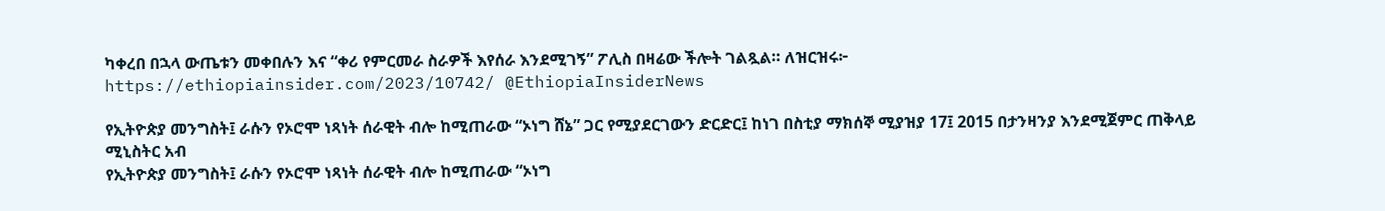ካቀረበ በኋላ ውጤቱን መቀበሉን እና “ቀሪ የምርመራ ስራዎች እየሰራ እንደሚገኝ” ፖሊስ በዛሬው ችሎት ገልጿል። ለዝርዝሩ፦ https://ethiopiainsider.com/2023/10742/ @EthiopiaInsiderNews

የኢትዮጵያ መንግስት፤ ራሱን የኦሮሞ ነጻነት ሰራዊት ብሎ ከሚጠራው “ኦነግ ሸኔ” ጋር የሚያደርገውን ድርድር፤ ከነገ በስቲያ ማክሰኞ ሚያዝያ 17፤ 2015 በታንዛንያ እንደሚጀምር ጠቅላይ ሚኒስትር አብ
የኢትዮጵያ መንግስት፤ ራሱን የኦሮሞ ነጻነት ሰራዊት ብሎ ከሚጠራው “ኦነግ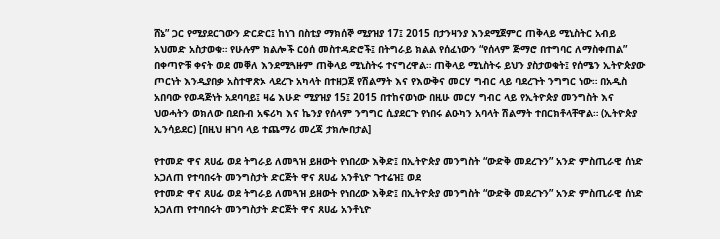ሸኔ” ጋር የሚያደርገውን ድርድር፤ ከነገ በስቲያ ማክሰኞ ሚያዝያ 17፤ 2015 በታንዛንያ እንደሚጀምር ጠቅላይ ሚኒስትር አብይ አህመድ አስታወቁ። የሁሉም ክልሎች ርዕሰ መስተዳድሮች፤ በትግራይ ክልል የሰፈነውን “የሰላም ጅማሮ በተግባር ለማስቀጠል” በቀጣዮቹ ቀናት ወደ መቐለ እንደሚጓዙም ጠቅላይ ሚኒስትሩ ተናግረዋል። ጠቅላይ ሚኒስትሩ ይህን ያስታወቁት፤ የሰሜን ኢትዮጵያው ጦርነት እንዲያበቃ አስተዋጽኦ ላደረጉ አካላት በተዘጋጀ የሽልማት እና የእውቅና መርሃ ግብር ላይ ባደረጉት ንግግር ነው። በአዲስ አበባው የወዳጅነት አደባባይ፤ ዛሬ እሁድ ሚያዝያ 15፤ 2015 በተከናወነው በዚሁ መርሃ ግብር ላይ የኢትዮጵያ መንግስት እና ህወሓትን ወክለው በደቡብ አፍሪካ እና ኬንያ የሰላም ንግግር ሲያደርጉ የነበሩ ልዑካን አባላት ሽልማት ተበርክቶላቸዋል። (ኢትዮጵያ ኢንሳይደር) [በዚህ ዘገባ ላይ ተጨማሪ መረጃ ታክሎበታል]

የተመድ ዋና ጸሀፊ ወደ ትግራይ ለመጓዝ ይዘውት የነበረው እቅድ፤ በኢትዮጵያ መንግስት “ውድቅ መደረጉን” አንድ ምስጢራዊ ሰነድ አጋለጠ የተባበሩት መንግስታት ድርጅት ዋና ጸሀፊ አንቶኒዮ ጉተሬዝ፤ ወደ
የተመድ ዋና ጸሀፊ ወደ ትግራይ ለመጓዝ ይዘውት የነበረው እቅድ፤ በኢትዮጵያ መንግስት “ውድቅ መደረጉን” አንድ ምስጢራዊ ሰነድ አጋለጠ የተባበሩት መንግስታት ድርጅት ዋና ጸሀፊ አንቶኒዮ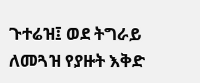ጉተሬዝ፤ ወደ ትግራይ ለመጓዝ የያዙት እቅድ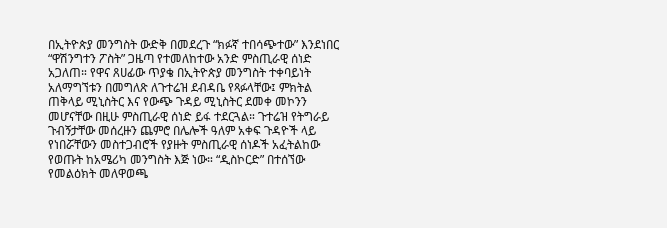በኢትዮጵያ መንግስት ውድቅ በመደረጉ “ክፉኛ ተበሳጭተው” እንደነበር “ዋሽንግተን ፖስት” ጋዜጣ የተመለከተው አንድ ምስጢራዊ ሰነድ አጋለጠ። የዋና ጸሀፊው ጥያቄ በኢትዮጵያ መንግስት ተቀባይነት አለማግኘቱን በመግለጽ ለጉተሬዝ ደብዳቤ የጻፉላቸው፤ ምክትል ጠቅላይ ሚኒስትር እና የውጭ ጉዳይ ሚኒስትር ደመቀ መኮንን መሆናቸው በዚሁ ምስጢራዊ ሰነድ ይፋ ተደርጓል። ጉተሬዝ የትግራይ ጉብኝታቸው መሰረዙን ጨምሮ በሌሎች ዓለም አቀፍ ጉዳዮች ላይ የነበሯቸውን መስተጋብሮች የያዙት ምስጢራዊ ሰነዶች አፈትልከው የወጡት ከአሜሪካ መንግስት እጅ ነው። “ዲስኮርድ” በተሰኘው የመልዕክት መለዋወጫ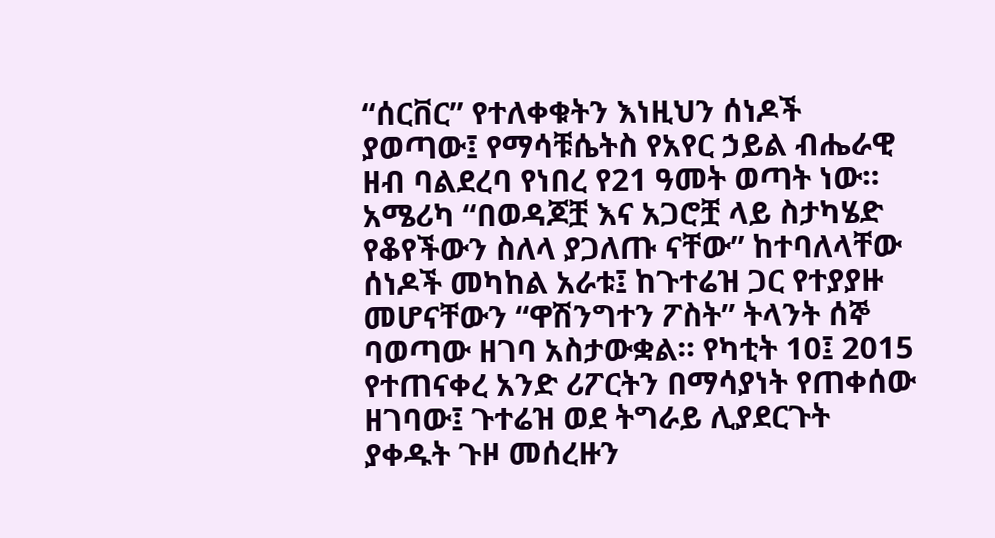“ሰርቨር” የተለቀቁትን እነዚህን ሰነዶች ያወጣው፤ የማሳቹሴትስ የአየር ኃይል ብሔራዊ ዘብ ባልደረባ የነበረ የ21 ዓመት ወጣት ነው። አሜሪካ “በወዳጆቿ እና አጋሮቿ ላይ ስታካሄድ የቆየችውን ስለላ ያጋለጡ ናቸው” ከተባለላቸው ሰነዶች መካከል አራቱ፤ ከጉተሬዝ ጋር የተያያዙ መሆናቸውን “ዋሽንግተን ፖስት” ትላንት ሰኞ ባወጣው ዘገባ አስታውቋል። የካቲት 10፤ 2015 የተጠናቀረ አንድ ሪፖርትን በማሳያነት የጠቀሰው ዘገባው፤ ጉተሬዝ ወደ ትግራይ ሊያደርጉት ያቀዱት ጉዞ መሰረዙን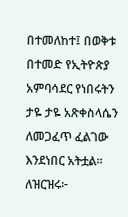በተመለከተ፤ በወቅቱ በተመድ የኢትዮጵያ አምባሳደር የነበሩትን ታዬ ታዬ አጽቀስላሴን ለመጋፈጥ ፈልገው እንደነበር አትቷል። ለዝርዝሩ፦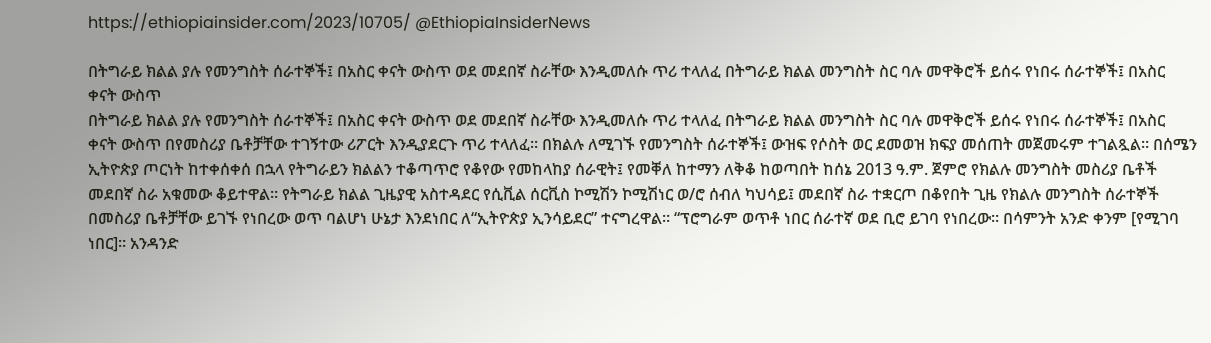https://ethiopiainsider.com/2023/10705/ @EthiopiaInsiderNews

በትግራይ ክልል ያሉ የመንግስት ሰራተኞች፤ በአስር ቀናት ውስጥ ወደ መደበኛ ስራቸው እንዲመለሱ ጥሪ ተላለፈ በትግራይ ክልል መንግስት ስር ባሉ መዋቅሮች ይሰሩ የነበሩ ሰራተኞች፤ በአስር ቀናት ውስጥ
በትግራይ ክልል ያሉ የመንግስት ሰራተኞች፤ በአስር ቀናት ውስጥ ወደ መደበኛ ስራቸው እንዲመለሱ ጥሪ ተላለፈ በትግራይ ክልል መንግስት ስር ባሉ መዋቅሮች ይሰሩ የነበሩ ሰራተኞች፤ በአስር ቀናት ውስጥ በየመስሪያ ቤቶቻቸው ተገኝተው ሪፖርት እንዲያደርጉ ጥሪ ተላለፈ። በክልሉ ለሚገኙ የመንግስት ሰራተኞች፤ ውዝፍ የሶስት ወር ደመወዝ ክፍያ መሰጠት መጀመሩም ተገልጿል። በሰሜን ኢትዮጵያ ጦርነት ከተቀሰቀሰ በኋላ የትግራይን ክልልን ተቆጣጥሮ የቆየው የመከላከያ ሰራዊት፤ የመቐለ ከተማን ለቅቆ ከወጣበት ከሰኔ 2013 ዓ.ም. ጀምሮ የክልሉ መንግስት መስሪያ ቤቶች መደበኛ ስራ አቁመው ቆይተዋል። የትግራይ ክልል ጊዜያዊ አስተዳደር የሲቪል ሰርቪስ ኮሚሽን ኮሚሽነር ወ/ሮ ሰብለ ካህሳይ፤ መደበኛ ስራ ተቋርጦ በቆየበት ጊዜ የክልሉ መንግስት ሰራተኞች በመስሪያ ቤቶቻቸው ይገኙ የነበረው ወጥ ባልሆነ ሁኔታ እንደነበር ለ“ኢትዮጵያ ኢንሳይደር” ተናግረዋል። “ፕሮግራም ወጥቶ ነበር ሰራተኛ ወደ ቢሮ ይገባ የነበረው። በሳምንት አንድ ቀንም [የሚገባ ነበር]። አንዳንድ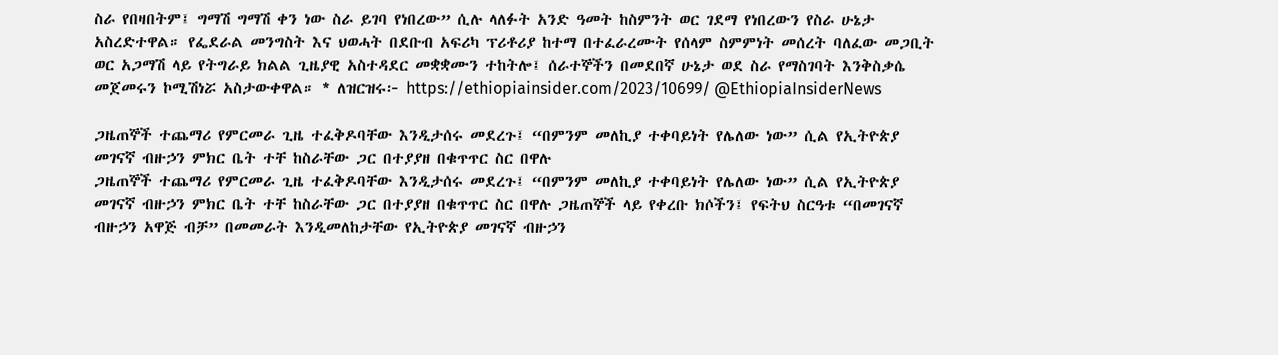ስራ የበዛበትም፤ ግማሽ ግማሽ ቀን ነው ስራ ይገባ የነበረው” ሲሉ ላለፉት አንድ ዓመት ከስምንት ወር ገደማ የነበረውን የስራ ሁኔታ አስረድተዋል። የፌደራል መንግስት እና ህወሓት በደቡብ አፍሪካ ፕሪቶሪያ ከተማ በተፈራረሙት የሰላም ስምምነት መሰረት ባለፈው መጋቢት ወር አጋማሽ ላይ የትግራይ ክልል ጊዜያዊ አስተዳደር መቋቋሙን ተከትሎ፤ ሰራተኞችን በመደበኛ ሁኔታ ወደ ስራ የማስገባት እንቅስቃሴ መጀመሩን ኮሚሽነሯ አስታውቀዋል። * ለዝርዝሩ፦ https://ethiopiainsider.com/2023/10699/ @EthiopiaInsiderNews

ጋዜጠኞች ተጨማሪ የምርመራ ጊዜ ተፈቅዶባቸው እንዲታሰሩ መደረጉ፤ “በምንም መለኪያ ተቀባይነት የሌለው ነው” ሲል የኢትዮጵያ መገናኛ ብዙኃን ምክር ቤት ተቸ ከስራቸው ጋር በተያያዘ በቁጥጥር ስር በዋሉ
ጋዜጠኞች ተጨማሪ የምርመራ ጊዜ ተፈቅዶባቸው እንዲታሰሩ መደረጉ፤ “በምንም መለኪያ ተቀባይነት የሌለው ነው” ሲል የኢትዮጵያ መገናኛ ብዙኃን ምክር ቤት ተቸ ከስራቸው ጋር በተያያዘ በቁጥጥር ስር በዋሉ ጋዜጠኞች ላይ የቀረቡ ክሶችን፤ የፍትህ ስርዓቱ “በመገናኛ ብዙኃን አዋጅ ብቻ” በመመራት እንዲመለከታቸው የኢትዮጵያ መገናኛ ብዙኃን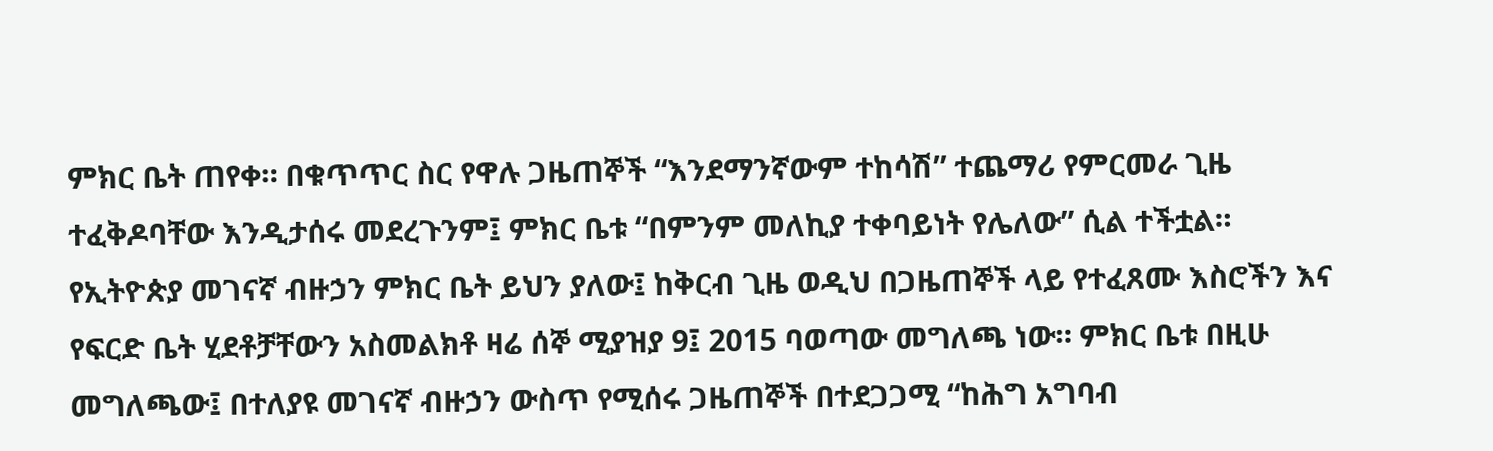ምክር ቤት ጠየቀ። በቁጥጥር ስር የዋሉ ጋዜጠኞች “እንደማንኛውም ተከሳሽ” ተጨማሪ የምርመራ ጊዜ ተፈቅዶባቸው እንዲታሰሩ መደረጉንም፤ ምክር ቤቱ “በምንም መለኪያ ተቀባይነት የሌለው” ሲል ተችቷል። የኢትዮጵያ መገናኛ ብዙኃን ምክር ቤት ይህን ያለው፤ ከቅርብ ጊዜ ወዲህ በጋዜጠኞች ላይ የተፈጸሙ እስሮችን እና የፍርድ ቤት ሂደቶቻቸውን አስመልክቶ ዛሬ ሰኞ ሚያዝያ 9፤ 2015 ባወጣው መግለጫ ነው። ምክር ቤቱ በዚሁ መግለጫው፤ በተለያዩ መገናኛ ብዙኃን ውስጥ የሚሰሩ ጋዜጠኞች በተደጋጋሚ “ከሕግ አግባብ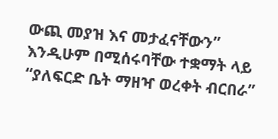ውጪ መያዝ እና መታፈናቸውን” እንዲሁም በሚሰሩባቸው ተቋማት ላይ “ያለፍርድ ቤት ማዘዣ ወረቀት ብርበራ”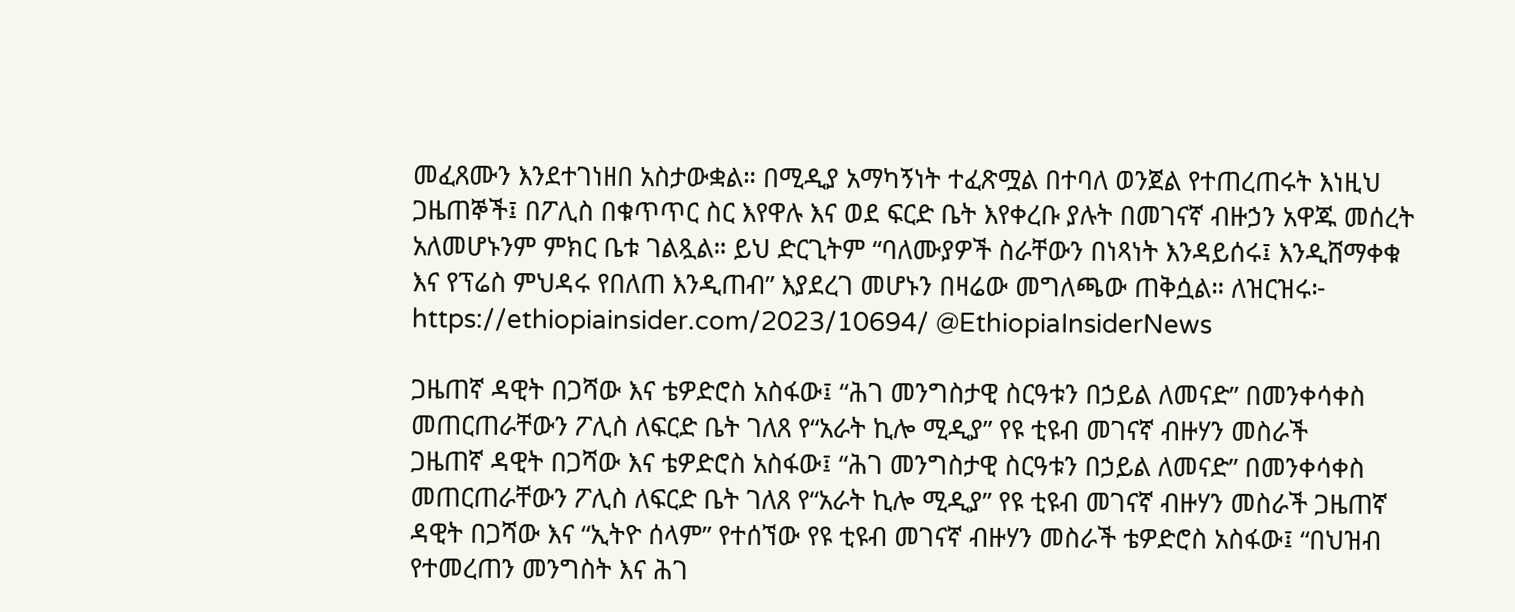መፈጸሙን እንደተገነዘበ አስታውቋል። በሚዲያ አማካኝነት ተፈጽሟል በተባለ ወንጀል የተጠረጠሩት እነዚህ ጋዜጠኞች፤ በፖሊስ በቁጥጥር ስር እየዋሉ እና ወደ ፍርድ ቤት እየቀረቡ ያሉት በመገናኛ ብዙኃን አዋጁ መሰረት አለመሆኑንም ምክር ቤቱ ገልጿል። ይህ ድርጊትም “ባለሙያዎች ስራቸውን በነጻነት እንዳይሰሩ፤ እንዲሸማቀቁ እና የፕሬስ ምህዳሩ የበለጠ እንዲጠብ” እያደረገ መሆኑን በዛሬው መግለጫው ጠቅሷል። ለዝርዝሩ፦ https://ethiopiainsider.com/2023/10694/ @EthiopiaInsiderNews

ጋዜጠኛ ዳዊት በጋሻው እና ቴዎድሮስ አስፋው፤ “ሕገ መንግስታዊ ስርዓቱን በኃይል ለመናድ” በመንቀሳቀስ መጠርጠራቸውን ፖሊስ ለፍርድ ቤት ገለጸ የ“አራት ኪሎ ሚዲያ” የዩ ቲዩብ መገናኛ ብዙሃን መስራች
ጋዜጠኛ ዳዊት በጋሻው እና ቴዎድሮስ አስፋው፤ “ሕገ መንግስታዊ ስርዓቱን በኃይል ለመናድ” በመንቀሳቀስ መጠርጠራቸውን ፖሊስ ለፍርድ ቤት ገለጸ የ“አራት ኪሎ ሚዲያ” የዩ ቲዩብ መገናኛ ብዙሃን መስራች ጋዜጠኛ ዳዊት በጋሻው እና “ኢትዮ ሰላም” የተሰኘው የዩ ቲዩብ መገናኛ ብዙሃን መስራች ቴዎድሮስ አስፋው፤ “በህዝብ የተመረጠን መንግስት እና ሕገ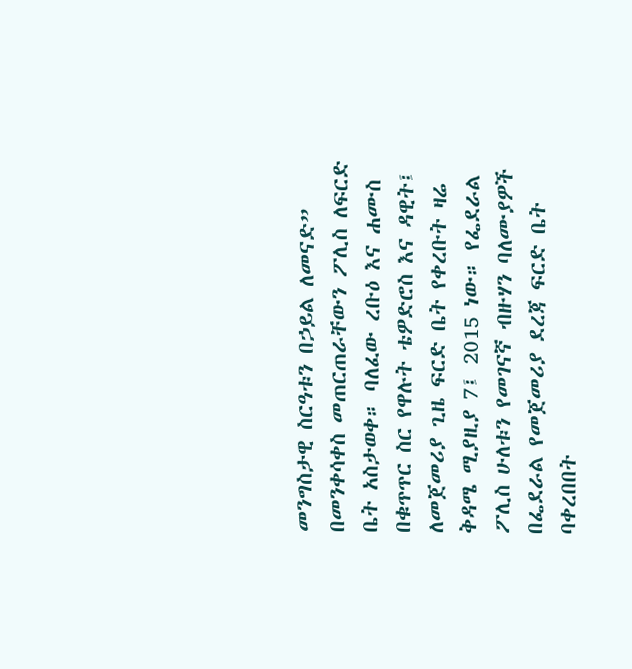መንግስታዊ ስርዓቱን በኃይል ለመናድ” በመንቀሳቀስ መጠርጠራቸውን ፖሊስ ለፍርድ ቤት አስታወቀ። ባለፈው ረቡዕ እና ሐሙስ በቁጥጥር ስር የዋሉት ቴዎድሮስ እና ዳዊት፤ ለመጀመሪያ ጊዜ ፍርድ ቤት የቀረቡት ዛሬ ቅዳሜ ሚያዚያ 7፤ 2015 ነው። የፌደራል ፖሊስ ሁለቱን የመገናኛ ብዙሃን ባለሙያዎች በፌደራል የመጀመሪያ ደረጃ ፍርድ ቤት ባቀረበበት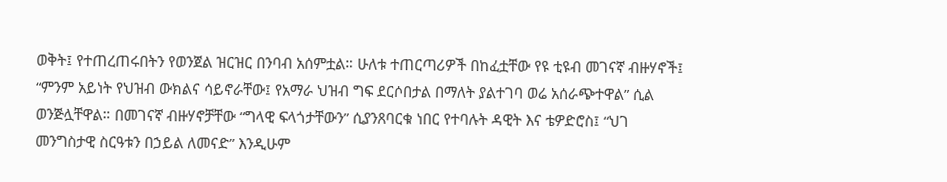ወቅት፤ የተጠረጠሩበትን የወንጀል ዝርዝር በንባብ አሰምቷል። ሁለቱ ተጠርጣሪዎች በከፈቷቸው የዩ ቲዩብ መገናኛ ብዙሃኖች፤ “ምንም አይነት የህዝብ ውክልና ሳይኖራቸው፤ የአማራ ህዝብ ግፍ ደርሶበታል በማለት ያልተገባ ወሬ አሰራጭተዋል” ሲል ወንጅሏቸዋል። በመገናኛ ብዙሃኖቻቸው “ግላዊ ፍላጎታቸውን” ሲያንጸባርቁ ነበር የተባሉት ዳዊት እና ቴዎድሮስ፤ “ህገ መንግስታዊ ስርዓቱን በኃይል ለመናድ” እንዲሁም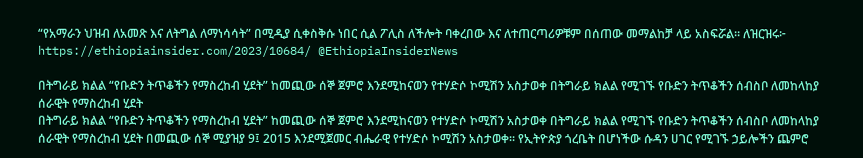“የአማራን ህዝብ ለአመጽ እና ለትግል ለማነሳሳት” በሚዲያ ሲቀስቅሱ ነበር ሲል ፖሊስ ለችሎት ባቀረበው እና ለተጠርጣሪዎቹም በሰጠው መማልከቻ ላይ አስፍሯል። ለዝርዝሩ፦ https://ethiopiainsider.com/2023/10684/ @EthiopiaInsiderNews

በትግራይ ክልል “የቡድን ትጥቆችን የማስረከብ ሂደት” ከመጪው ሰኞ ጀምሮ እንደሚከናወን የተሃድሶ ኮሚሽን አስታወቀ በትግራይ ክልል የሚገኙ የቡድን ትጥቆችን ሰብስቦ ለመከላከያ ሰራዊት የማስረከብ ሂደት
በትግራይ ክልል “የቡድን ትጥቆችን የማስረከብ ሂደት” ከመጪው ሰኞ ጀምሮ እንደሚከናወን የተሃድሶ ኮሚሽን አስታወቀ በትግራይ ክልል የሚገኙ የቡድን ትጥቆችን ሰብስቦ ለመከላከያ ሰራዊት የማስረከብ ሂደት በመጪው ሰኞ ሚያዝያ 9፤ 2015 እንደሚጀመር ብሔራዊ የተሃድሶ ኮሚሽን አስታወቀ። የኢትዮጵያ ጎረቤት በሆነችው ሱዳን ሀገር የሚገኙ ኃይሎችን ጨምሮ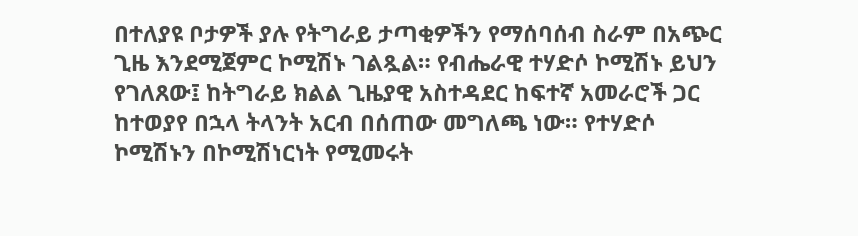በተለያዩ ቦታዎች ያሉ የትግራይ ታጣቂዎችን የማሰባሰብ ስራም በአጭር ጊዜ እንደሚጀምር ኮሚሽኑ ገልጿል። የብሔራዊ ተሃድሶ ኮሚሽኑ ይህን የገለጸው፤ ከትግራይ ክልል ጊዜያዊ አስተዳደር ከፍተኛ አመራሮች ጋር ከተወያየ በኋላ ትላንት አርብ በሰጠው መግለጫ ነው። የተሃድሶ ኮሚሽኑን በኮሚሽነርነት የሚመሩት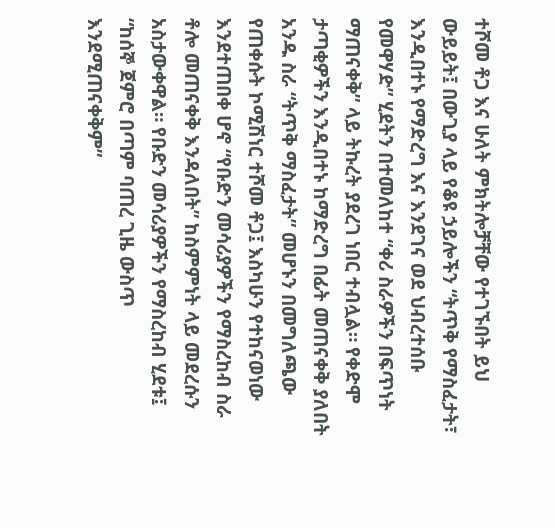ተሾመ ቶጋ እና ሁለት ምክትሎቻቸው የተገኙበት ይህ ውይይት፤ በውጊያ ላይ የቆዩ ኃይሎችን “ትጥቅ የማስፈታት፣ እንዲበተኑ የማድረግ እና እንደገና ወደ ህብረተሰቡ የመዋሃድ” ሂደትን በተመለከተ “ቀሪ ስራዎችን በፍጥነት ማጠናቀቅ” ላይ ትኩረት ያደረገ ነበር ተብሏል። የቀድሞ ታጣቂዎችን እንዲበተኑ ከማድረግ በፊት መጠናቀቅ ያለበት አንዱ ስራ “ትጥቅ ማስፈታት” መሆኑን በመግለጫው የጠቀሱት ኮሚሽነር ተሾመ ቶጋ፤ እስካሁን የተከናወነው እንደተጠበቀ ሆኖ “የቡድን መሳሪያዎችን የማስረከብ ስራ ቶሎ መጠናቀቅ እንዳለበት” ከስምምነት ላይ መደረሱን አስታውቀዋል። የቡድን መሳሪያዎችን የማስረከብ ሂደቱ፤ “ከሰኞ ጀምሮ በጣም ባጠረ ጊዜ ውስጥ እንደሚጠናቀቅም”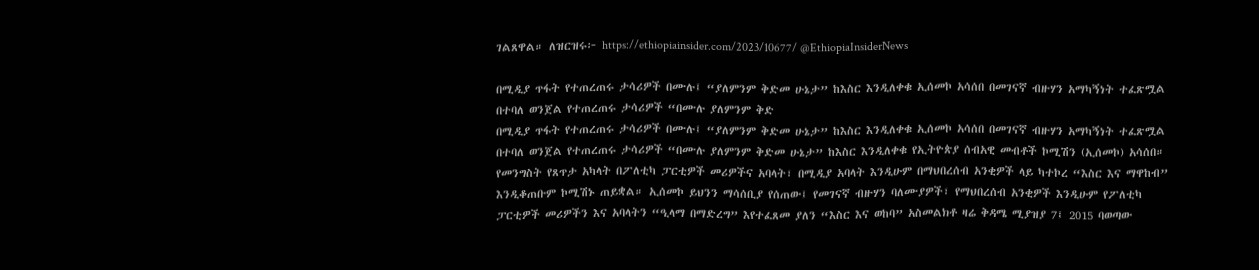ገልጸዋል። ለዝርዝሩ፦ https://ethiopiainsider.com/2023/10677/ @EthiopiaInsiderNews

በሚዲያ ጥፋት የተጠረጠሩ ታሳሪዎች በሙሉ፤ “ያለምንም ቅድመ ሁኔታ” ከእስር እንዲለቀቁ ኢሰመኮ አሳሰበ በመገናኛ ብዙሃን አማካኝነት ተፈጽሟል በተባለ ወንጀል የተጠረጠሩ ታሳሪዎች “በሙሉ ያለምንም ቅድ
በሚዲያ ጥፋት የተጠረጠሩ ታሳሪዎች በሙሉ፤ “ያለምንም ቅድመ ሁኔታ” ከእስር እንዲለቀቁ ኢሰመኮ አሳሰበ በመገናኛ ብዙሃን አማካኝነት ተፈጽሟል በተባለ ወንጀል የተጠረጠሩ ታሳሪዎች “በሙሉ ያለምንም ቅድመ ሁኔታ” ከእስር እንዲለቀቁ የኢትዮጵያ ሰብአዊ መብቶች ኮሚሽን (ኢሰመኮ) አሳሰበ። የመንግስት የጸጥታ አካላት በፖለቲካ ፓርቲዎች መሪዎችና አባላት፣ በሚዲያ አባላት እንዲሁም በማህበረሰብ አንቂዎች ላይ ካተኮረ “እስር እና ማዋከብ” እንዲቆጠቡም ኮሚሽኑ ጠይቋል። ኢሰመኮ ይህንን ማሳሰቢያ የሰጠው፤ የመገናኛ ብዙሃን ባለሙያዎች፣ የማህበረሰብ አንቂዎች እንዲሁም የፖለቲካ ፓርቲዎች መሪዎችን እና አባላትን “ዒላማ በማድረግ” እየተፈጸመ ያለን “እስር እና ወከባ” አስመልክቶ ዛሬ ቅዳሜ ሚያዝያ 7፤ 2015 ባወጣው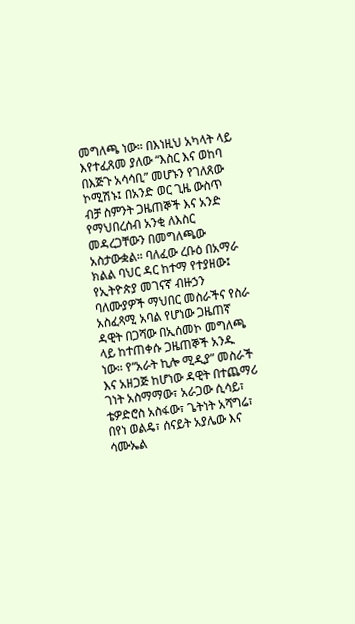መግለጫ ነው። በእነዚህ አካላት ላይ እየተፈጸመ ያለው “እስር እና ወከባ በእጅጉ አሳሳቢ” መሆኑን የገለጸው ኮሚሽኑ፤ በአንድ ወር ጊዜ ውስጥ ብቻ ስምንት ጋዜጠኞች እና አንድ የማህበረሰብ አንቂ ለእስር መዳረጋቸውን በመግለጫው አስታውቋል። ባለፈው ረቡዕ በአማራ ክልል ባህር ዳር ከተማ የተያዘው፤ የኢትዮጵያ መገናኛ ብዙኃን ባለሙያዎች ማህበር መስራችና የስራ አስፈጻሚ አባል የሆነው ጋዜጠኛ ዳዊት በጋሻው በኢሰመኮ መግለጫ ላይ ከተጠቀሱ ጋዜጠኞች አንዱ ነው። የ“አራት ኪሎ ሚዲያ” መስራች እና አዘጋጅ ከሆነው ዳዊት በተጨማሪ ገነት አስማማው፣ አራጋው ሲሳይ፣ ቴዎድሮስ አስፋው፣ ጌትነት አሻግሬ፣ በየነ ወልዴ፣ ሰናይት አያሌው እና ሳሙኤል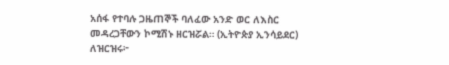አሰፋ የተባሉ ጋዜጠኞች ባለፈው አንድ ወር ለእስር መዳረጋቸውን ኮሚሽኑ ዘርዝሯል። (ኢትዮጵያ ኢንሳይደር) ለዝርዝሩ፦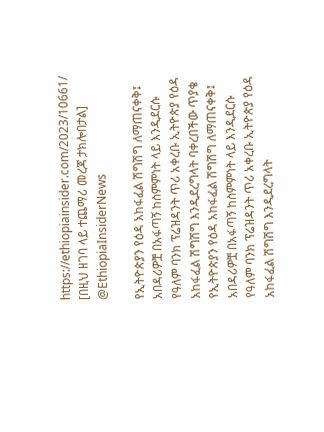https://ethiopiainsider.com/2023/10661/ [በዚህ ዘገባ ላይ ተጨማሪ መረጃ ታክሎበታል] @EthiopiaInsiderNews

የኢትዮጵያን የዕዳ አከፋፈል ሽግሽግ ለማጠናቀቅ፤ አበዳሪዎቿ በአፋጣኝ ከስምምነት ላይ እንዲደርሱ የዓለም ባንክ ፕሬዝዳንት ጥሪ አቀረቡ ኢትዮጵያ የዕዳ አከፋፈል ሽግሽግ እንዲደረግላት ባቀረበችው ጥያቄ
የኢትዮጵያን የዕዳ አከፋፈል ሽግሽግ ለማጠናቀቅ፤ አበዳሪዎቿ በአፋጣኝ ከስምምነት ላይ እንዲደርሱ የዓለም ባንክ ፕሬዝዳንት ጥሪ አቀረቡ ኢትዮጵያ የዕዳ አከፋፈል ሽግሽግ እንዲደረግላት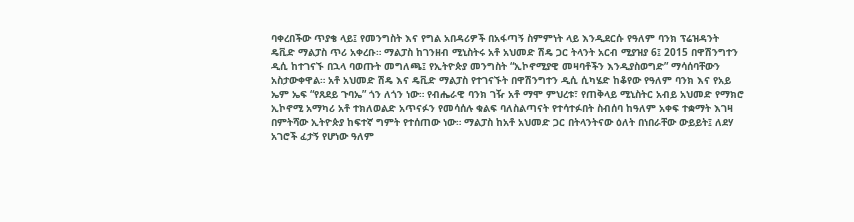ባቀረበችው ጥያቄ ላይ፤ የመንግስት እና የግል አበዳሪዎች በአፋጣኝ ስምምነት ላይ እንዲደርሱ የዓለም ባንክ ፕሬዝዳንት ዴቪድ ማልፓስ ጥሪ አቀረቡ። ማልፓስ ከገንዘብ ሚኒስትሩ አቶ አህመድ ሽዴ ጋር ትላንት አርብ ሚያዝያ 6፤ 2015 በዋሽንግተን ዲሲ ከተገናኙ በኋላ ባወጡት መግለጫ፤ የኢትዮጵያ መንግስት “ኢኮኖሚያዊ መዛባቶችን እንዲያስወግድ” ማሳሰባቸውን አስታውቀዋል። አቶ አህመድ ሽዴ እና ዴቪድ ማልፓስ የተገናኙት በዋሽንግተን ዲሲ ሲካሄድ ከቆየው የዓለም ባንክ እና የአይ ኤም ኤፍ “የጸደይ ጉባኤ” ጎን ለጎን ነው። የብሔራዊ ባንክ ገዥ አቶ ማሞ ምህረቱ፣ የጠቅላይ ሚኒስትር አብይ አህመድ የማክሮ ኢኮኖሚ አማካሪ አቶ ተክለወልድ አጥናፉን የመሳሰሉ ቁልፍ ባለስልጣናት የተሳተፉበት ስብሰባ ከዓለም አቀፍ ተቋማት እገዛ በምትሻው ኢትዮጵያ ከፍተኛ ግምት የተሰጠው ነው። ማልፓስ ከአቶ አህመድ ጋር በትላንትናው ዕለት በነበራቸው ውይይት፤ ለደሃ አገሮች ፈታኝ የሆነው ዓለም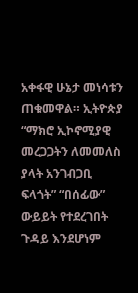አቀፋዊ ሁኔታ መነሳቱን ጠቁመዋል። ኢትዮጵያ “ማክሮ ኢኮኖሚያዊ መረጋጋትን ለመመለስ ያላት አንገብጋቢ ፍላጎት” “በሰፊው” ውይይት የተደረገበት ጉዳይ እንደሆነም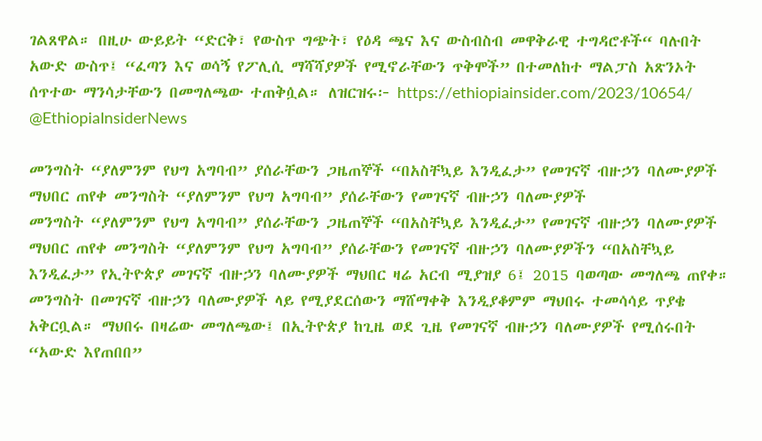ገልጸዋል። በዚሁ ውይይት “ድርቅ፣ የውስጥ ግጭት፣ የዕዳ ጫና እና ውስብስብ መዋቅራዊ ተግዳሮቶች“ ባሉበት አውድ ውስጥ፤ “ፈጣን እና ወሳኝ የፖሊሲ ማሻሻያዎች የሚኖራቸውን ጥቅሞች” በተመለከተ ማልፓስ አጽንኦት ሰጥተው ማንሳታቸውን በመግለጫው ተጠቅሷል። ለዝርዝሩ፦ https://ethiopiainsider.com/2023/10654/ @EthiopiaInsiderNews

መንግስት “ያለምንም የህግ አግባብ” ያሰራቸውን ጋዜጠኞች “በአስቸኳይ እንዲፈታ” የመገናኛ ብዙኃን ባለሙያዎች ማህበር ጠየቀ መንግስት “ያለምንም የህግ አግባብ” ያሰራቸውን የመገናኛ ብዙኃን ባለሙያዎች
መንግስት “ያለምንም የህግ አግባብ” ያሰራቸውን ጋዜጠኞች “በአስቸኳይ እንዲፈታ” የመገናኛ ብዙኃን ባለሙያዎች ማህበር ጠየቀ መንግስት “ያለምንም የህግ አግባብ” ያሰራቸውን የመገናኛ ብዙኃን ባለሙያዎችን “በአስቸኳይ እንዲፈታ” የኢትዮጵያ መገናኛ ብዙኃን ባለሙያዎች ማህበር ዛሬ አርብ ሚያዝያ 6፤ 2015 ባወጣው መግለጫ ጠየቀ። መንግስት በመገናኛ ብዙኃን ባለሙያዎች ላይ የሚያደርሰውን ማሸማቀቅ እንዲያቆምም ማህበሩ ተመሳሳይ ጥያቄ አቅርቧል። ማህበሩ በዛሬው መግለጫው፤ በኢትዮጵያ ከጊዜ ወደ ጊዜ የመገናኛ ብዙኃን ባለሙያዎች የሚሰሩበት “አውድ እየጠበበ”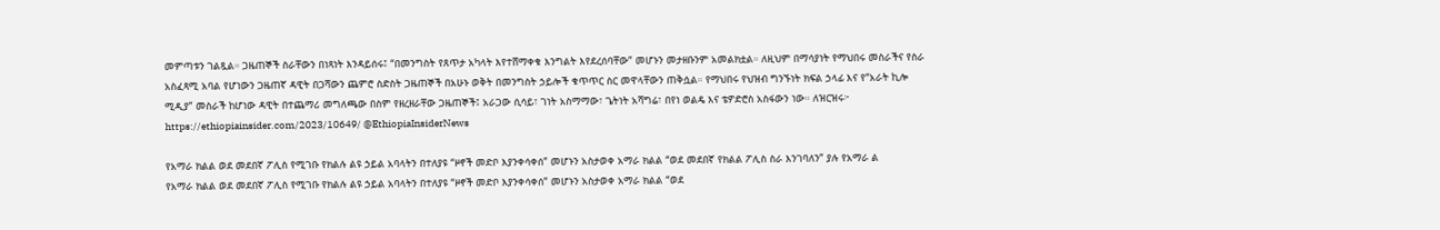መምጣቱን ገልጿል። ጋዜጠኞች ስራቸውን በነጻነት እንዳይሰሩ፤ “በመንግስት የጸጥታ አካላት እየተሸማቀቁ እንግልት እየደረሰባቸው” መሆኑን መታዘቡንም አመልክቷል። ለዚህም በማሳያነት የማህበሩ መስራችና የስራ አስፈጻሚ አባል የሆነውን ጋዜጠኛ ዳዊት በጋሻውን ጨምሮ ስድስት ጋዜጠኞች በአሁኑ ወቅት በመንግስት ኃይሎች ቁጥጥር ስር መዋላቸውን ጠቅሷል። የማህበሩ የህዝብ ግንኙነት ክፍል ኃላፊ እና የ“አራት ኪሎ ሚዲያ” መስራች ከሆነው ዳዊት በተጨማሪ መግለጫው በስም የዘረዘራቸው ጋዜጠኞች፤ አራጋው ሲሳይ፣ ገነት አስማማው፣ ጌትነት አሻግሬ፣ በየነ ወልዴ እና ቴዎድሮስ አስፋውን ነው። ለዝርዝሩ፦ https://ethiopiainsider.com/2023/10649/ @EthiopiaInsiderNews

የአማራ ክልል ወደ መደበኛ ፖሊስ የሚገቡ የክልሉ ልዩ ኃይል አባላትን በተለያዩ “ዞኖች መድቦ እያንቀሳቀሰ” መሆኑን አስታወቀ አማራ ክልል “ወደ መደበኛ የክልል ፖሊስ ስራ እንገባለን” ያሉ የአማራ ል
የአማራ ክልል ወደ መደበኛ ፖሊስ የሚገቡ የክልሉ ልዩ ኃይል አባላትን በተለያዩ “ዞኖች መድቦ እያንቀሳቀሰ” መሆኑን አስታወቀ አማራ ክልል “ወደ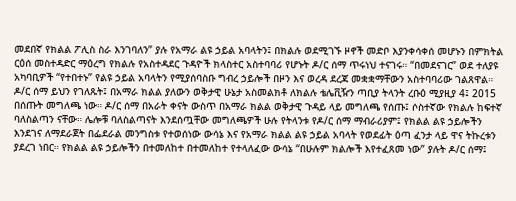መደበኛ የክልል ፖሊስ ስራ እንገባለን” ያሉ የአማራ ልዩ ኃይል አባላትን፤ በክልሉ ወደሚገኙ ዞኖች መድቦ እያንቀሳቀሰ መሆኑን በምክትል ርዕሰ መስተዳድር ማዕረግ የክልሉ የአስተዳደር ጉዳዮች ክላስተር አስተባባሪ የሆኑት ዶ/ር ሰማ ጥሩነህ ተናገሩ። “በመደናገር” ወደ ተለያዩ አካባቢዎች “የተበተኑ” የልዩ ኃይል አባላትን የሚያሰባስቡ ግብረ ኃይሎች በዞን እና ወረዳ ደረጃ መቋቋማቸውን አስተባባሪው ገልጸዋል። ዶ/ር ሰማ ይህን የገለጹት፤ በአማራ ክልል ያለውን ወቅታዊ ሁኔታ አስመልክቶ ለክልሉ ቴሌቪዥን ጣቢያ ትላንት ረቡዕ ሚያዚያ 4፤ 2015 በሰጡት መግለጫ ነው። ዶ/ር ሰማ በአራት ቀናት ውስጥ በአማራ ክልል ወቅታዊ ጉዳይ ላይ መግለጫ የሰጡ፤ ሶስተኛው የክልሉ ከፍተኛ ባለስልጣን ናቸው። ሌሎቹ ባለስልጣናት እንደሰጧቸው መግለጫዎች ሁሉ የትላንቱ የዶ/ር ሰማ ማብራሪያም፤ የክልል ልዩ ኃይሎችን እንደገና ለማደራጀት በፌደራል መንግስቱ የተወሰነው ውሳኔ እና የአማራ ክልል ልዩ ኃይል አባላት የወደፊት ዕጣ ፈንታ ላይ ዋና ትኩረቱን ያደረገ ነበር። የክልል ልዩ ኃይሎችን በተመለከተ በተመለከተ የተላለፈው ውሳኔ “በሁሉም ክልሎች እየተፈጸመ ነው” ያሉት ዶ/ር ሰማ፤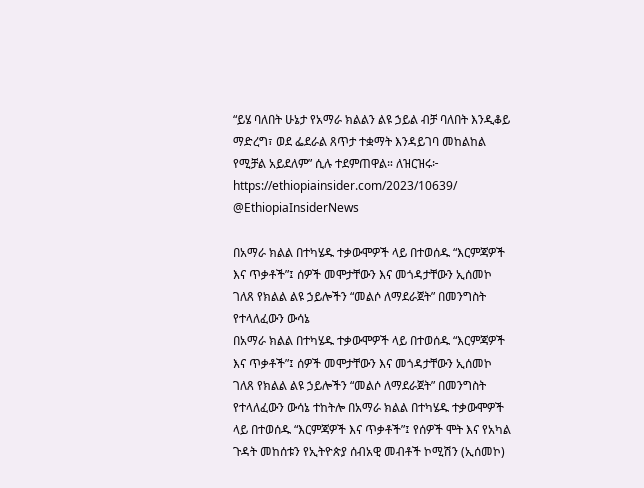“ይሄ ባለበት ሁኔታ የአማራ ክልልን ልዩ ኃይል ብቻ ባለበት እንዲቆይ ማድረግ፣ ወደ ፌደራል ጸጥታ ተቋማት እንዳይገባ መከልከል የሚቻል አይደለም” ሲሉ ተደምጠዋል። ለዝርዝሩ፦ https://ethiopiainsider.com/2023/10639/ @EthiopiaInsiderNews

በአማራ ክልል በተካሄዱ ተቃውሞዎች ላይ በተወሰዱ “እርምጃዎች እና ጥቃቶች”፤ ሰዎች መሞታቸውን እና መጎዳታቸውን ኢሰመኮ ገለጸ የክልል ልዩ ኃይሎችን “መልሶ ለማደራጀት” በመንግስት የተላለፈውን ውሳኔ
በአማራ ክልል በተካሄዱ ተቃውሞዎች ላይ በተወሰዱ “እርምጃዎች እና ጥቃቶች”፤ ሰዎች መሞታቸውን እና መጎዳታቸውን ኢሰመኮ ገለጸ የክልል ልዩ ኃይሎችን “መልሶ ለማደራጀት” በመንግስት የተላለፈውን ውሳኔ ተከትሎ በአማራ ክልል በተካሄዱ ተቃውሞዎች ላይ በተወሰዱ “እርምጃዎች እና ጥቃቶች”፤ የሰዎች ሞት እና የአካል ጉዳት መከሰቱን የኢትዮጵያ ሰብአዊ መብቶች ኮሚሽን (ኢሰመኮ)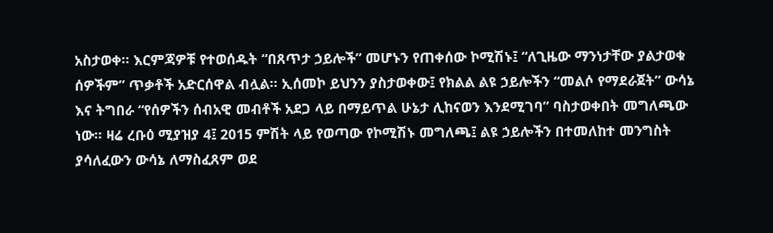አስታወቀ። እርምጃዎቹ የተወሰዱት “በጸጥታ ኃይሎች” መሆኑን የጠቀሰው ኮሚሽኑ፤ “ለጊዜው ማንነታቸው ያልታወቁ ሰዎችም” ጥቃቶች አድርሰዋል ብሏል። ኢሰመኮ ይህንን ያስታወቀው፤ የክልል ልዩ ኃይሎችን “መልሶ የማደራጀት” ውሳኔ እና ትግበራ “የሰዎችን ሰብአዊ መብቶች አደጋ ላይ በማይጥል ሁኔታ ሊከናወን እንደሚገባ” ባስታወቀበት መግለጫው ነው። ዛሬ ረቡዕ ሚያዝያ 4፤ 2015 ምሽት ላይ የወጣው የኮሚሽኑ መግለጫ፤ ልዩ ኃይሎችን በተመለከተ መንግስት ያሳለፈውን ውሳኔ ለማስፈጸም ወደ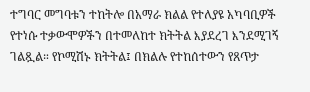ተግባር መግባቱን ተከትሎ በአማራ ክልል የተለያዩ አካባቢዎች የተነሱ ተቃውሞዎችን በተመለከተ ክትትል እያደረገ እንደሚገኝ ገልጿል። የኮሚሽኑ ክትትል፤ በክልሉ የተከሰተውን የጸጥታ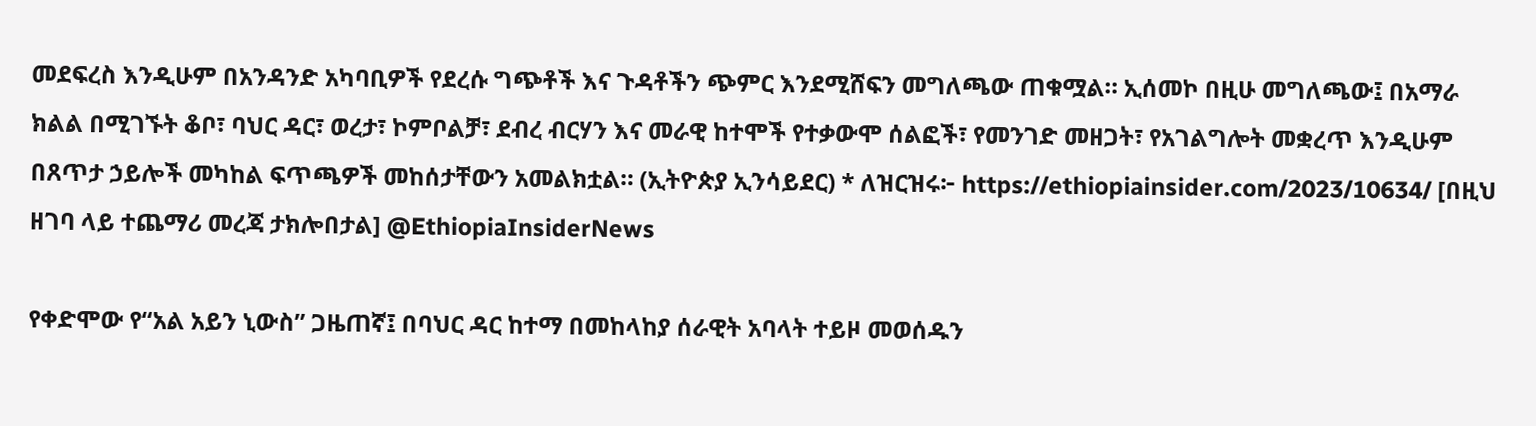መደፍረስ እንዲሁም በአንዳንድ አካባቢዎች የደረሱ ግጭቶች እና ጉዳቶችን ጭምር እንደሚሸፍን መግለጫው ጠቁሟል። ኢሰመኮ በዚሁ መግለጫው፤ በአማራ ክልል በሚገኙት ቆቦ፣ ባህር ዳር፣ ወረታ፣ ኮምቦልቻ፣ ደብረ ብርሃን እና መራዊ ከተሞች የተቃውሞ ሰልፎች፣ የመንገድ መዘጋት፣ የአገልግሎት መቋረጥ እንዲሁም በጸጥታ ኃይሎች መካከል ፍጥጫዎች መከሰታቸውን አመልክቷል። (ኢትዮጵያ ኢንሳይደር) * ለዝርዝሩ፦ https://ethiopiainsider.com/2023/10634/ [በዚህ ዘገባ ላይ ተጨማሪ መረጃ ታክሎበታል] @EthiopiaInsiderNews

የቀድሞው የ“አል አይን ኒውስ” ጋዜጠኛ፤ በባህር ዳር ከተማ በመከላከያ ሰራዊት አባላት ተይዞ መወሰዱን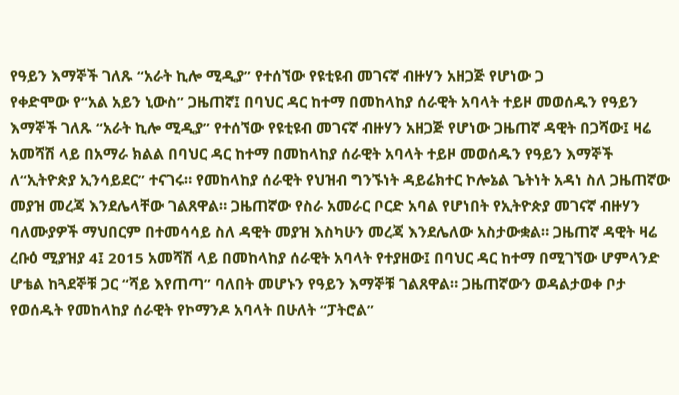የዓይን እማኞች ገለጹ “አራት ኪሎ ሚዲያ” የተሰኘው የዩቲዩብ መገናኛ ብዙሃን አዘጋጅ የሆነው ጋ
የቀድሞው የ“አል አይን ኒውስ” ጋዜጠኛ፤ በባህር ዳር ከተማ በመከላከያ ሰራዊት አባላት ተይዞ መወሰዱን የዓይን እማኞች ገለጹ “አራት ኪሎ ሚዲያ” የተሰኘው የዩቲዩብ መገናኛ ብዙሃን አዘጋጅ የሆነው ጋዜጠኛ ዳዊት በጋሻው፤ ዛሬ አመሻሽ ላይ በአማራ ክልል በባህር ዳር ከተማ በመከላከያ ሰራዊት አባላት ተይዞ መወሰዱን የዓይን እማኞች ለ“ኢትዮጵያ ኢንሳይደር” ተናገሩ። የመከላከያ ሰራዊት የህዝብ ግንኙነት ዳይሬክተር ኮሎኔል ጌትነት አዳነ ስለ ጋዜጠኛው መያዝ መረጃ እንደሌላቸው ገልጸዋል። ጋዜጠኛው የስራ አመራር ቦርድ አባል የሆነበት የኢትዮጵያ መገናኛ ብዙሃን ባለሙያዎች ማህበርም በተመሳሳይ ስለ ዳዊት መያዝ እስካሁን መረጃ እንደሌለው አስታውቋል። ጋዜጠኛ ዳዊት ዛሬ ረቡዕ ሚያዝያ 4፤ 2015 አመሻሽ ላይ በመከላከያ ሰራዊት አባላት የተያዘው፤ በባህር ዳር ከተማ በሚገኘው ሆምላንድ ሆቴል ከጓደኞቹ ጋር “ሻይ እየጠጣ” ባለበት መሆኑን የዓይን እማኞቹ ገልጸዋል። ጋዜጠኛውን ወዳልታወቀ ቦታ የወሰዱት የመከላከያ ሰራዊት የኮማንዶ አባላት በሁለት “ፓትሮል”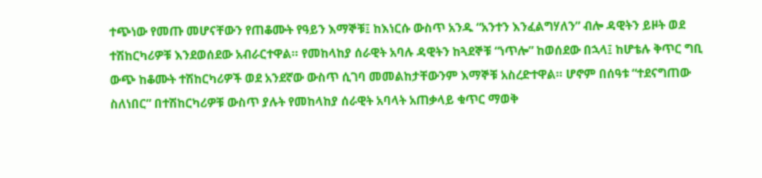ተጭነው የመጡ መሆናቸውን የጠቆሙት የዓይን እማኞቹ፤ ከእነርሱ ውስጥ አንዱ “አንተን እንፈልግሃለን” ብሎ ዳዊትን ይዞት ወደ ተሽከርካሪዎቹ እንደወሰደው አብራርተዋል። የመከላከያ ሰራዊት አባሉ ዳዊትን ከጓደኞቹ “ነጥሎ” ከወሰደው በኋላ፤ ከሆቴሉ ቅጥር ግቢ ውጭ ከቆሙት ተሽከርካሪዎች ወደ አንደኛው ውስጥ ሲገባ መመልከታቸውንም እማኞቹ አስረድተዋል። ሆኖም በሰዓቱ “ተደናግጠው ስለነበር” በተሽከርካሪዎቹ ውስጥ ያሉት የመከላከያ ሰራዊት አባላት አጠቃላይ ቁጥር ማወቅ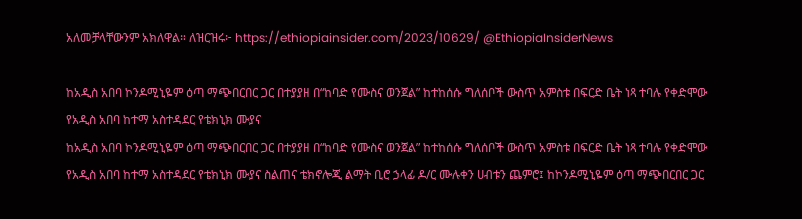አለመቻላቸውንም አክለዋል። ለዝርዝሩ፦ https://ethiopiainsider.com/2023/10629/ @EthiopiaInsiderNews

ከአዲስ አበባ ኮንዶሚኒዬም ዕጣ ማጭበርበር ጋር በተያያዘ በ“ከባድ የሙስና ወንጀል” ከተከሰሱ ግለሰቦች ውስጥ አምስቱ በፍርድ ቤት ነጻ ተባሉ የቀድሞው የአዲስ አበባ ከተማ አስተዳደር የቴክኒክ ሙያና
ከአዲስ አበባ ኮንዶሚኒዬም ዕጣ ማጭበርበር ጋር በተያያዘ በ“ከባድ የሙስና ወንጀል” ከተከሰሱ ግለሰቦች ውስጥ አምስቱ በፍርድ ቤት ነጻ ተባሉ የቀድሞው የአዲስ አበባ ከተማ አስተዳደር የቴክኒክ ሙያና ስልጠና ቴክኖሎጂ ልማት ቢሮ ኃላፊ ዶ/ር ሙሉቀን ሀብቱን ጨምሮ፤ ከኮንዶሚኒዬም ዕጣ ማጭበርበር ጋር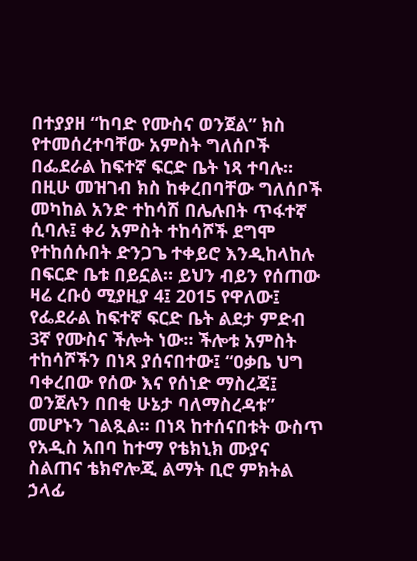በተያያዘ “ከባድ የሙስና ወንጀል” ክስ የተመሰረተባቸው አምስት ግለሰቦች በፌደራል ከፍተኛ ፍርድ ቤት ነጻ ተባሉ። በዚሁ መዝገብ ክስ ከቀረበባቸው ግለሰቦች መካከል አንድ ተከሳሽ በሌሉበት ጥፋተኛ ሲባሉ፤ ቀሪ አምስት ተከሳሾች ደግሞ የተከሰሱበት ድንጋጌ ተቀይሮ እንዲከላከሉ በፍርድ ቤቱ በይኗል። ይህን ብይን የሰጠው ዛሬ ረቡዕ ሚያዚያ 4፤ 2015 የዋለው፤ የፌደራል ከፍተኛ ፍርድ ቤት ልደታ ምድብ 3ኛ የሙስና ችሎት ነው። ችሎቱ አምስት ተከሳሾችን በነጻ ያሰናበተው፤ “ዐቃቤ ህግ ባቀረበው የሰው እና የሰነድ ማስረጃ፤ ወንጀሉን በበቂ ሁኔታ ባለማስረዳቱ” መሆኑን ገልጿል። በነጻ ከተሰናበቱት ውስጥ የአዲስ አበባ ከተማ የቴክኒክ ሙያና ስልጠና ቴክኖሎጂ ልማት ቢሮ ምክትል ኃላፊ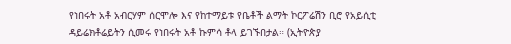የነበሩት አቶ አብርሃም ሰርሞሎ እና የከተማይቱ የቤቶች ልማት ኮርፖሬሽን ቢሮ የአይሲቲ ዳይሬክቶሬይትን ሲመሩ የነበሩት አቶ ኩምሳ ቶላ ይገኙበታል። (ኢትዮጵያ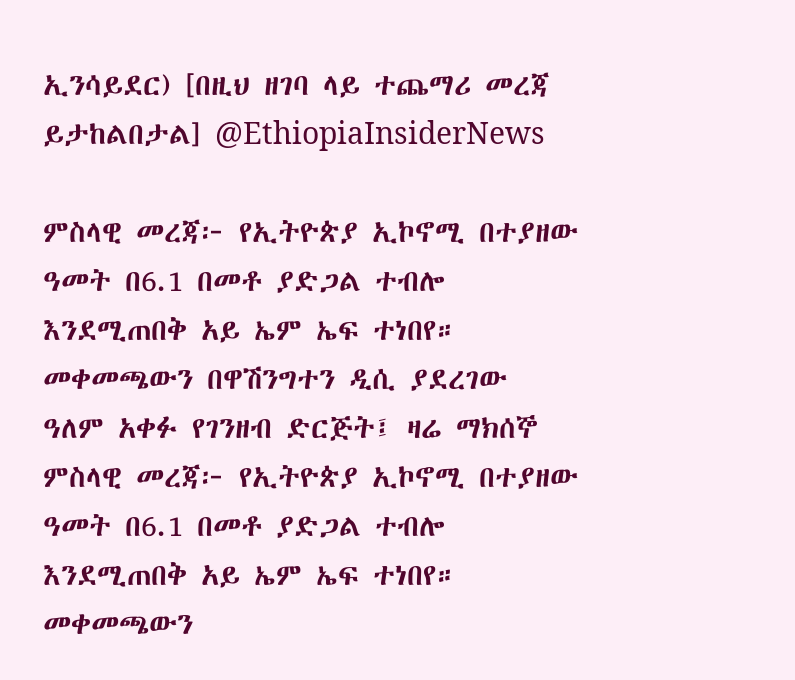ኢንሳይደር) [በዚህ ዘገባ ላይ ተጨማሪ መረጃ ይታከልበታል] @EthiopiaInsiderNews

ምስላዊ መረጃ፦ የኢትዮጵያ ኢኮኖሚ በተያዘው ዓመት በ6.1 በመቶ ያድጋል ተብሎ እንደሚጠበቅ አይ ኤም ኤፍ ተነበየ። መቀመጫውን በዋሽንግተን ዲሲ ያደረገው ዓለም አቀፉ የገንዘብ ድርጅት፤ ዛሬ ማክሰኞ
ምስላዊ መረጃ፦ የኢትዮጵያ ኢኮኖሚ በተያዘው ዓመት በ6.1 በመቶ ያድጋል ተብሎ እንደሚጠበቅ አይ ኤም ኤፍ ተነበየ። መቀመጫውን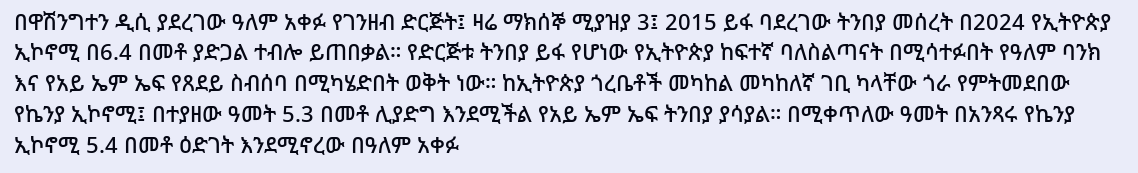በዋሽንግተን ዲሲ ያደረገው ዓለም አቀፉ የገንዘብ ድርጅት፤ ዛሬ ማክሰኞ ሚያዝያ 3፤ 2015 ይፋ ባደረገው ትንበያ መሰረት በ2024 የኢትዮጵያ ኢኮኖሚ በ6.4 በመቶ ያድጋል ተብሎ ይጠበቃል። የድርጅቱ ትንበያ ይፋ የሆነው የኢትዮጵያ ከፍተኛ ባለስልጣናት በሚሳተፉበት የዓለም ባንክ እና የአይ ኤም ኤፍ የጸደይ ስብሰባ በሚካሄድበት ወቅት ነው። ከኢትዮጵያ ጎረቤቶች መካከል መካከለኛ ገቢ ካላቸው ጎራ የምትመደበው የኬንያ ኢኮኖሚ፤ በተያዘው ዓመት 5.3 በመቶ ሊያድግ እንደሚችል የአይ ኤም ኤፍ ትንበያ ያሳያል። በሚቀጥለው ዓመት በአንጻሩ የኬንያ ኢኮኖሚ 5.4 በመቶ ዕድገት እንደሚኖረው በዓለም አቀፉ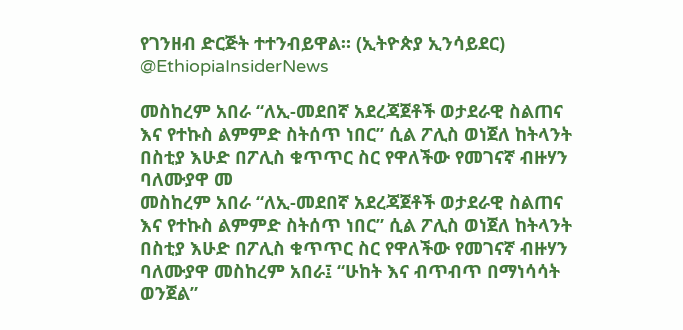የገንዘብ ድርጅት ተተንብይዋል። (ኢትዮጵያ ኢንሳይደር) @EthiopiaInsiderNews

መስከረም አበራ “ለኢ-መደበኛ አደረጃጀቶች ወታደራዊ ስልጠና እና የተኩስ ልምምድ ስትሰጥ ነበር” ሲል ፖሊስ ወነጀለ ከትላንት በስቲያ እሁድ በፖሊስ ቁጥጥር ስር የዋለችው የመገናኛ ብዙሃን ባለሙያዋ መ
መስከረም አበራ “ለኢ-መደበኛ አደረጃጀቶች ወታደራዊ ስልጠና እና የተኩስ ልምምድ ስትሰጥ ነበር” ሲል ፖሊስ ወነጀለ ከትላንት በስቲያ እሁድ በፖሊስ ቁጥጥር ስር የዋለችው የመገናኛ ብዙሃን ባለሙያዋ መስከረም አበራ፤ “ሁከት እና ብጥብጥ በማነሳሳት ወንጀል”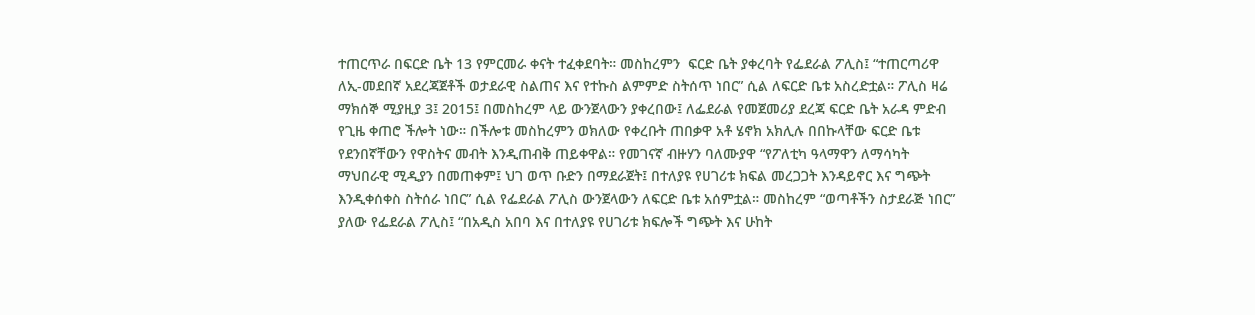ተጠርጥራ በፍርድ ቤት 13 የምርመራ ቀናት ተፈቀደባት። መስከረምን  ፍርድ ቤት ያቀረባት የፌደራል ፖሊስ፤ “ተጠርጣሪዋ ለኢ-መደበኛ አደረጃጀቶች ወታደራዊ ስልጠና እና የተኩስ ልምምድ ስትሰጥ ነበር” ሲል ለፍርድ ቤቱ አስረድቷል። ፖሊስ ዛሬ ማክሰኞ ሚያዚያ 3፤ 2015፤ በመስከረም ላይ ውንጀላውን ያቀረበው፤ ለፌደራል የመጀመሪያ ደረጃ ፍርድ ቤት አራዳ ምድብ የጊዜ ቀጠሮ ችሎት ነው። በችሎቱ መስከረምን ወክለው የቀረቡት ጠበቃዋ አቶ ሄኖክ አክሊሉ በበኩላቸው ፍርድ ቤቱ የደንበኛቸውን የዋስትና መብት እንዲጠብቅ ጠይቀዋል። የመገናኛ ብዙሃን ባለሙያዋ “የፖለቲካ ዓላማዋን ለማሳካት ማህበራዊ ሚዲያን በመጠቀም፤ ህገ ወጥ ቡድን በማደራጀት፤ በተለያዩ የሀገሪቱ ክፍል መረጋጋት እንዳይኖር እና ግጭት እንዲቀሰቀስ ስትሰራ ነበር” ሲል የፌደራል ፖሊስ ውንጀላውን ለፍርድ ቤቱ አሰምቷል። መስከረም “ወጣቶችን ስታደራጅ ነበር” ያለው የፌደራል ፖሊስ፤ “በአዲስ አበባ እና በተለያዩ የሀገሪቱ ክፍሎች ግጭት እና ሁከት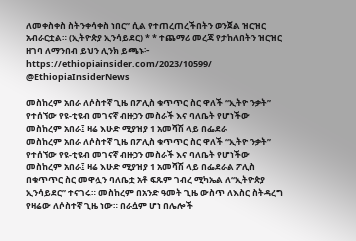ለመቀስቀስ ስትንቀሳቀስ ነበር” ሲል የተጠረጠረችበትን ወንጀል ዝርዝር አብራርቷል። (ኢትዮጵያ ኢንሳይደር) * * ተጨማሪ መረጃ የታከለበትን ዝርዝር ዘገባ ለማንበብ ይህን ሊንክ ይጫኑ፦ https://ethiopiainsider.com/2023/10599/ @EthiopiaInsiderNews

መስከረም አበራ ለሶስተኛ ጊዜ በፖሊስ ቁጥጥር ስር ዋለች “ኢትዮ ንቃት” የተሰኘው የዩ-ቲዩብ መገናኛ ብዙኃን መስራች እና ባለቤት የሆነችው መስከረም አበራ፤ ዛሬ እሁድ ሚያዝያ 1 አመሻሽ ላይ በፌደራ
መስከረም አበራ ለሶስተኛ ጊዜ በፖሊስ ቁጥጥር ስር ዋለች “ኢትዮ ንቃት” የተሰኘው የዩ-ቲዩብ መገናኛ ብዙኃን መስራች እና ባለቤት የሆነችው መስከረም አበራ፤ ዛሬ እሁድ ሚያዝያ 1 አመሻሽ ላይ በፌደራል ፖሊስ በቁጥጥር ስር መዋሏን ባለቤቷ አቶ ፍጹም ገብረ ሚካኤል ለ“ኢትዮጵያ ኢንሳይደር” ተናገሩ። መስከረም በአንድ ዓመት ጊዜ ውስጥ ለእስር ስትዳረግ የዛሬው ለሶስተኛ ጊዜ ነው። በራሷም ሆነ በሌሎች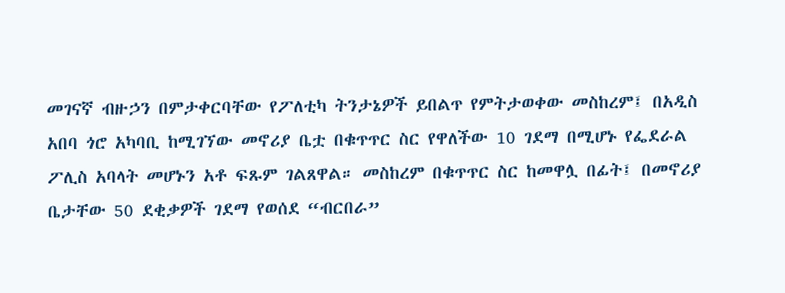መገናኛ ብዙኃን በምታቀርባቸው የፖለቲካ ትንታኔዎች ይበልጥ የምትታወቀው መስከረም፤ በአዲስ አበባ ጎሮ አካባቢ ከሚገኘው መኖሪያ ቤቷ በቁጥጥር ስር የዋለችው 10 ገደማ በሚሆኑ የፌደራል ፖሊስ አባላት መሆኑን አቶ ፍጹም ገልጸዋል። መስከረም በቁጥጥር ስር ከመዋሏ በፊት፤ በመኖሪያ ቤታቸው 50 ደቂቃዎች ገደማ የወሰደ “ብርበራ”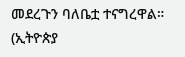መደረጉን ባለቤቷ ተናግረዋል። (ኢትዮጵያ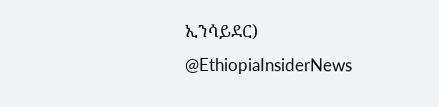ኢንሳይደር) @EthiopiaInsiderNews